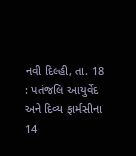નવી દિલ્હી, તા. 18 : પતંજલિ આયુર્વેદ અને દિવ્ય ફાર્મસીના 14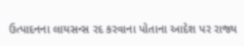ઉત્પાદનના લાયસન્સ રદ કરવાના પોતાના આદેશ પર રાજ્ય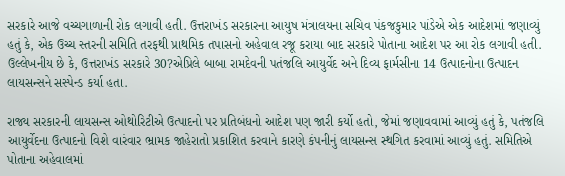સરકારે આજે વચ્ચગાળાની રોક લગાવી હતી. ઉત્તરાખંડ સરકારના આયુષ મંત્રાલયના સચિવ પંકજકુમાર પાંડેએ એક આદેશમાં જણાવ્યું હતું કે, એક ઉચ્ચ સ્તરની સમિતિ તરફથી પ્રાથમિક તપાસનો અહેવાલ રજૂ કરાયા બાદ સરકારે પોતાના આદેશ પર આ રોક લગાવી હતી. ઉલ્લેખનીય છે કે, ઉત્તરાખંડ સરકારે 30?એપ્રિલે બાબા રામદેવની પતંજલિ આયુર્વેદ અને દિવ્ય ફાર્મસીના 14 ઉત્પાદનોના ઉત્પાદન લાયસન્સને સસ્પેન્ડ કર્યા હતા.

રાજ્ય સરકારની લાયસન્સ ઓથોરિટીએ ઉત્પાદનો પર પ્રતિબંધનો આદેશ પણ જારી કર્યો હતો, જેમાં જણાવવામાં આવ્યું હતું કે, પતંજલિ આયુર્વેદના ઉત્પાદનો વિશે વારંવાર ભ્રામક જાહેરાતો પ્રકાશિત કરવાને કારણે કંપનીનું લાયસન્સ સ્થગિત કરવામાં આવ્યું હતું. સમિતિએ પોતાના અહેવાલમાં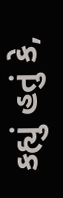કહ્યું હતું કે,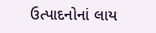ઉત્પાદનોનાં લાય